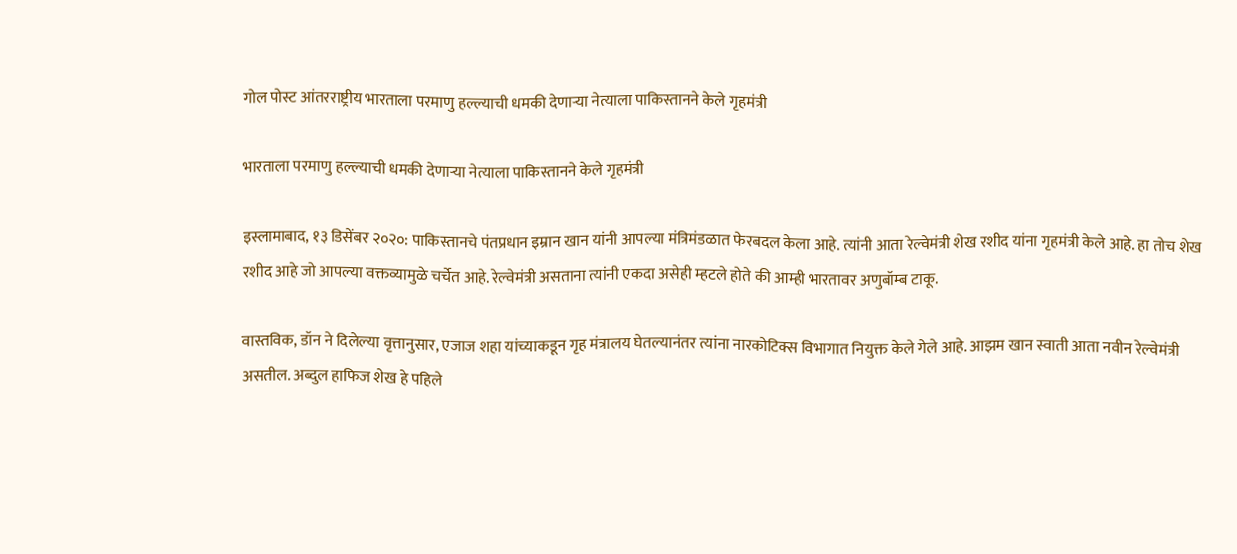गोल पोस्ट आंतरराष्ट्रीय भारताला परमाणु हल्ल्याची धमकी देणाऱ्या नेत्याला पाकिस्तानने केले गृहमंत्री

भारताला परमाणु हल्ल्याची धमकी देणाऱ्या नेत्याला पाकिस्तानने केले गृहमंत्री

इस्लामाबाद, १३ डिसेंबर २०२०: पाकिस्तानचे पंतप्रधान इम्रान खान यांनी आपल्या मंत्रिमंडळात फेरबदल केला आहे. त्यांनी आता रेल्वेमंत्री शेख रशीद यांना गृहमंत्री केले आहे. हा तोच शेख रशीद आहे जो आपल्या वक्तव्यामुळे चर्चेत आहे. रेल्वेमंत्री असताना त्यांनी एकदा असेही म्हटले होते की आम्ही भारतावर अणुबॉम्ब टाकू.

वास्तविक, डॉन ने दिलेल्या वृत्तानुसार, एजाज शहा यांच्याकडून गृह मंत्रालय घेतल्यानंतर त्यांना नारकोटिक्स विभागात नियुक्त केले गेले आहे. आझम खान स्वाती आता नवीन रेल्वेमंत्री असतील. अब्दुल हाफिज शेख हे पहिले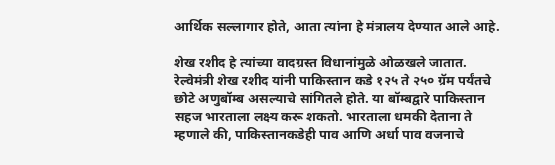आर्थिक सल्लागार होते, आता त्यांना हे मंत्रालय देण्यात आले आहे.

शेख रशीद हे त्यांच्या वादग्रस्त विधानांमुळे ओळखले जातात. रेल्वेमंत्री शेख रशीद यांनी पाकिस्तान कडे १२५ ते २५० ग्रॅम पर्यंतचे छोटे अणुबॉम्ब असल्याचे सांगितले होते. या बॉम्बद्वारे पाकिस्तान सहज भारताला लक्ष्य करू शकतो. भारताला धमकी देताना ते म्हणाले की, पाकिस्तानकडेही पाव आणि अर्धा पाव वजनाचे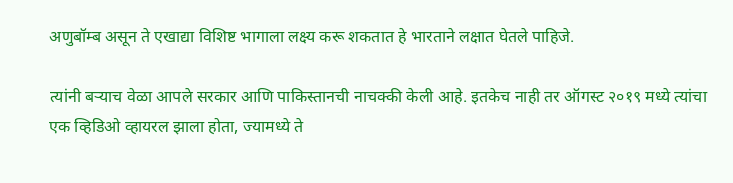अणुबॉम्ब असून ते एखाद्या विशिष्ट भागाला लक्ष्य करू शकतात हे भारताने लक्षात घेतले पाहिजे.

त्यांनी बर्‍याच वेळा आपले सरकार आणि पाकिस्तानची नाचक्की केली आहे. इतकेच नाही तर ऑगस्ट २०१९ मध्ये त्यांचा एक व्हिडिओ व्हायरल झाला होता, ज्यामध्ये ते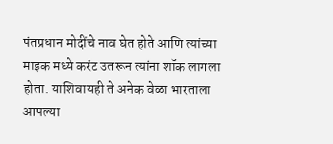पंतप्रधान मोदींचे नाव घेत होते आणि त्यांच्या माइक मध्ये करंट उतरून त्यांना शॉक लागला होता. याशिवायही ते अनेक वेळा भारताला आपल्या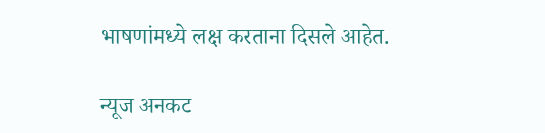भाषणांमध्ये लक्ष करताना दिसले आहेत.

न्यूज अनकट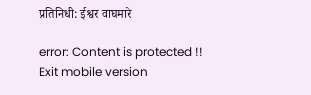प्रतिनिधी: ईश्वर वाघमारे

error: Content is protected !!
Exit mobile version